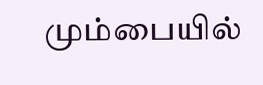மும்பையில்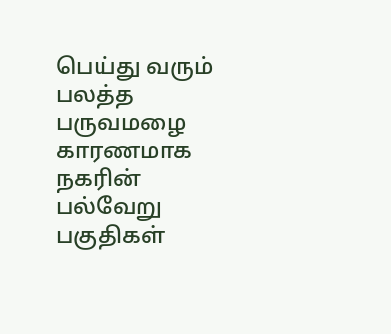பெய்து வரும் பலத்த பருவமழை காரணமாக நகரின் பல்வேறு பகுதிகள்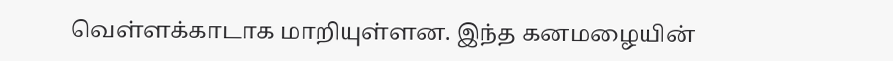வெள்ளக்காடாக மாறியுள்ளன. இந்த கனமழையின்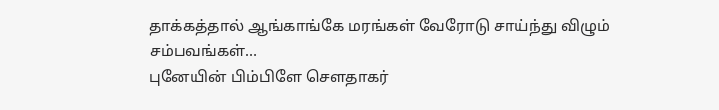தாக்கத்தால் ஆங்காங்கே மரங்கள் வேரோடு சாய்ந்து விழும் சம்பவங்கள்…
புனேயின் பிம்பிளே சௌதாகர்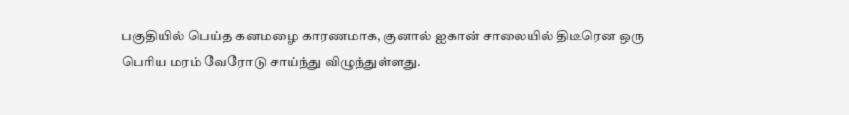பகுதியில் பெய்த கனமழை காரணமாக, குனால் ஐகான் சாலையில் திடீரென ஒரு பெரிய மரம் வேரோடு சாய்ந்து விழுந்துள்ளது.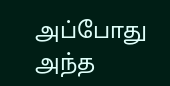அப்போது அந்த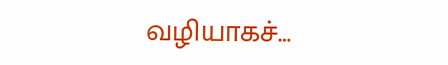வழியாகச்…